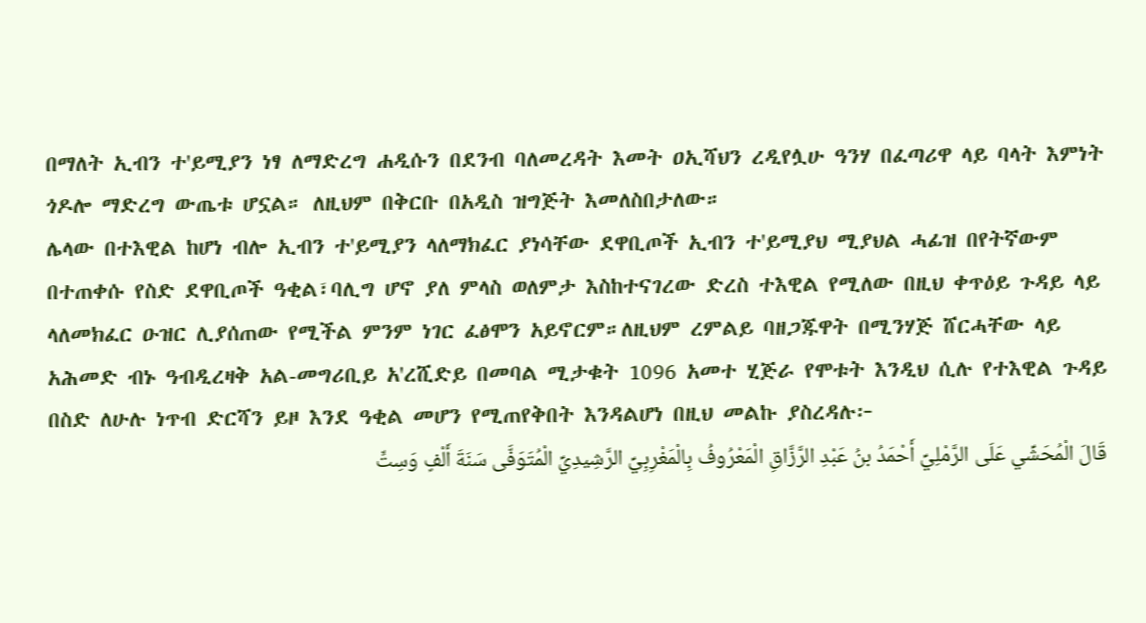በማለት ኢብን ተ'ይሚያን ነፃ ለማድረግ ሐዲሱን በደንብ ባለመረዳት እመት ዐኢሻህን ረዲየሏሁ ዓንሃ በፈጣሪዋ ላይ ባላት እምነት ጎዶሎ ማድረግ ውጤቱ ሆኗል። ለዚህም በቅርቡ በአዲስ ዝግጅት እመለስበታለው።
ሌላው በተእዊል ከሆነ ብሎ ኢብን ተ'ይሚያን ላለማክፈር ያነሳቸው ደዋቢጦች ኢብን ተ'ይሚያህ ሚያህል ሓፊዝ በየትኛውም በተጠቀሱ የስድ ደዋቢጦች ዓቂል፣ባሊግ ሆኖ ያለ ምላስ ወለምታ እስከተናገረው ድረስ ተእዊል የሚለው በዚህ ቀጥዕይ ጉዳይ ላይ ላለመክፈር ዑዝር ሊያሰጠው የሚችል ምንም ነገር ፈፅሞን አይኖርም።ለዚህም ረምልይ ባዘጋጁዋት በሚንሃጅ ሸርሓቸው ላይ አሕመድ ብኑ ዓብዲረዛቅ አል-መግሪቢይ አ'ረሺድይ በመባል ሚታቁት 1096 አመተ ሂጅራ የሞቱት እንዲህ ሲሉ የተእዊል ጉዳይ በስድ ለሁሉ ነጥብ ድርሻን ይዞ እንደ ዓቂል መሆን የሚጠየቅበት እንዳልሆነ በዚህ መልኩ ያስረዳሉ፦
قَالَ الْمُحَشِّي عَلَى الرَّمْلِيِّ أَحْمَدُ بنُ عَبْدِ الرَّزَّاقِ الْمَعْرُوفُ بِالْمَغْرِبِيِّ الرَّشِيدِيِّ الْمُتَوَفَّى سَنَةَ أَلْفٍ وَسِتٍّ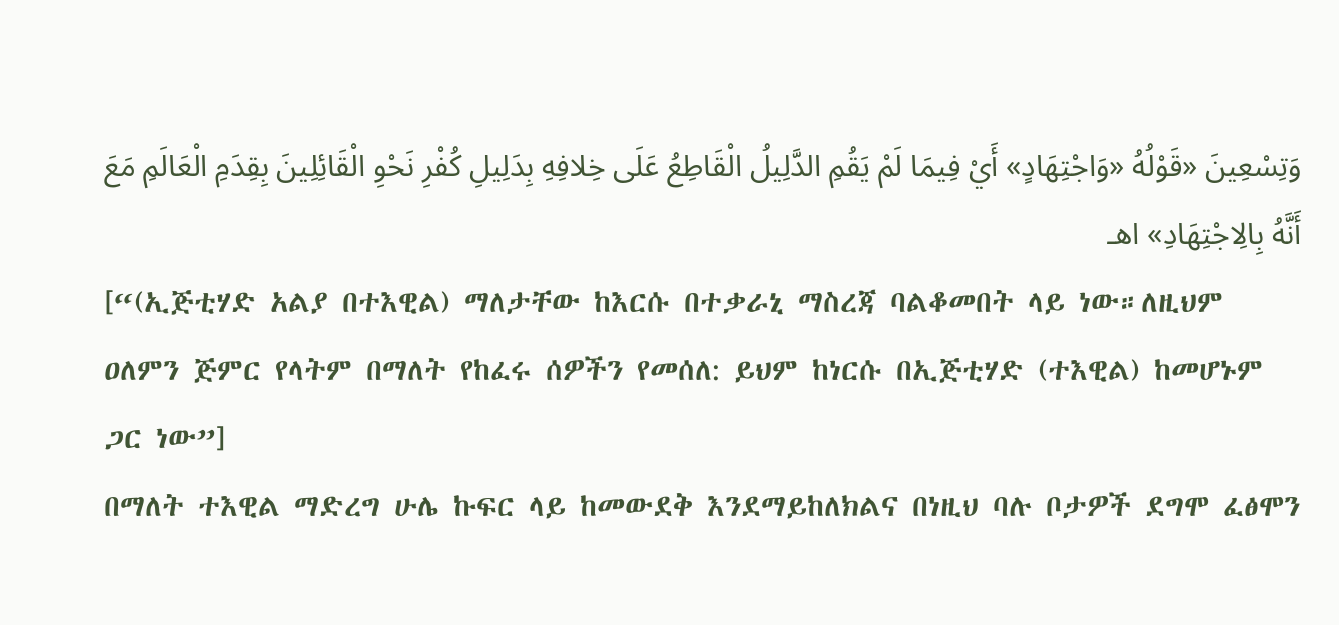وَتِسْعِينَ «قَوْلُهُ «وَاجْتِهَادٍ» أَيْ فِيمَا لَمْ يَقُمِ الدَّلِيلُ الْقَاطِعُ عَلَى خِلافِهِ بِدَلِيلِ كُفْرِ نَحْوِ الْقَائِلِينَ بِقِدَمِ الْعَالَمِ مَعَ أَنَّهُ بِالِاجْتِهَادِ» اهـ
[“(ኢጅቲሃድ አልያ በተእዊል) ማለታቸው ከእርሱ በተቃራኒ ማስረጃ ባልቆመበት ላይ ነው።ለዚህም ዐለምን ጅምር የላትም በማለት የከፈሩ ሰዎችን የመሰለ: ይህም ከነርሱ በኢጅቲሃድ (ተእዊል) ከመሆኑም ጋር ነው”]
በማለት ተእዊል ማድረግ ሁሌ ኩፍር ላይ ከመውደቅ እንደማይከለክልና በነዚህ ባሉ ቦታዎች ደግሞ ፈፅሞን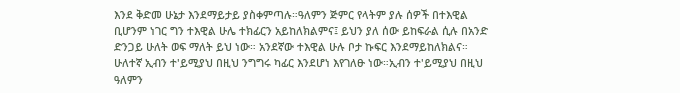እንደ ቅድመ ሁኔታ እንደማይታይ ያስቀምጣሉ።ዓለምን ጅምር የላትም ያሉ ሰዎች በተእዊል ቢሆንም ነገር ግን ተእዊል ሁሌ ተክፊርን አይከለክልምና፤ ይህን ያለ ሰው ይከፍራል ሲሉ በአንድ ድንጋይ ሁለት ወፍ ማለት ይህ ነው። አንደኛው ተእዊል ሁሉ ቦታ ኩፍር እንደማይከለክልና። ሁለተኛ ኢብን ተ'ይሚያህ በዚህ ንግግሩ ካፊር እንደሆነ እየገለፁ ነው።ኢብን ተ'ይሚያህ በዚህ ዓለምን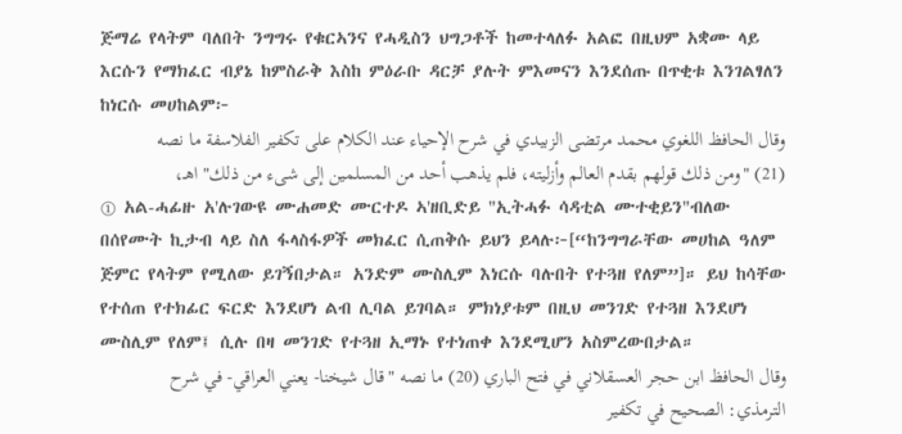ጅማሬ የላትም ባለበት ንግግሩ የቁርኣንና የሓዲስን ህግጋቶች ከመተላለፉ አልፎ በዚህም አቋሙ ላይ እርሱን የማክፈር ብያኔ ከምስራቅ እስከ ምዕራቡ ዳርቻ ያሉት ምእመናን እንደሰጡ በጥቂቱ እንገልፃለን ከነርሱ መሀከልም፦
وقال الحافظ اللغوي محمد مرتضى الزبيدي في شرح الإحياء عند الكلام على تكفير الفلاسفة ما نصه (21) "ومن ذلك قولهم بقدم العالم وأزليته، فلم يذهب أحد من المسلمين إلى شىء من ذلك" اهـ،
① አል-ሓፊዙ አ'ሉገውዩ ሙሐመድ ሙርተዶ ኣ'ዘቢድይ "ኢትሓፉ ሳዳቲል ሙተቂይን"ብለው በሰየሙት ኪታብ ላይ ስለ ፋላስፋዎች መክፈር ሲጠቅሱ ይህን ይላሉ፦[“ከንግግራቸው መሀከል ዓለም ጅምር የላትም የሚለው ይገኝበታል። አንድም ሙስሊም እነርሱ ባሉበት የተጓዘ የለም”]። ይህ ከሳቸው የተሰጠ የተክፊር ፍርድ እንደሆነ ልብ ሊባል ይገባል። ምክነያቱም በዚህ መንገድ የተጓዘ እንደሆነ ሙስሊም የለም፤ ሲሉ በዛ መንገድ የተጓዘ ኢማኑ የተነጠቀ እንደሚሆን አስምረውበታል።
وقال الحافظ ابن حجر العسقلاني في فتح الباري (20) ما نصه "قال شيخنا- يعني العراقي- في شرح الترمذي: الصحيح في تكفير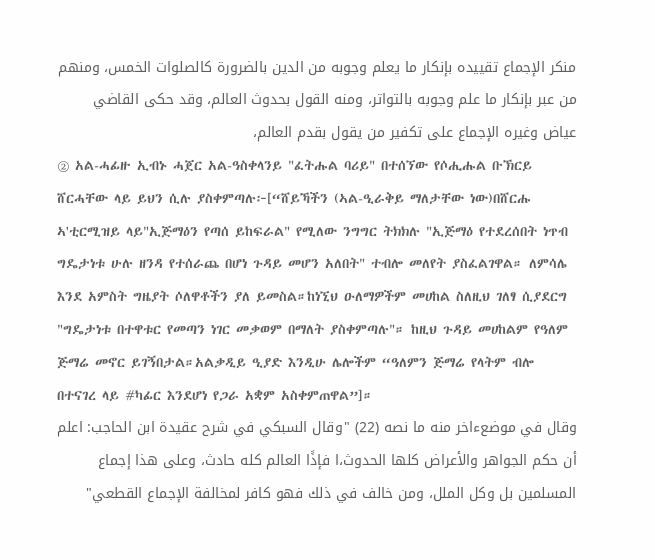منكر الإجماع تقييده بإنكار ما يعلم وجوبه من الدين بالضرورة كالصلوات الخمس، ومنهم من عبر بإنكار ما علم وجوبه بالتواتر، ومنه القول بحدوث العالم، وقد حكى القاضي عياض وغيره الإجماع على تكفير من يقول بقدم العالم،
② አል-ሓፊዙ ኢብኑ ሓጀር አል-ዓስቀላንይ "ፈትሑል ባሪይ" በተሰኘው የሶሒሑል ቡኽርይ ሸርሓቸው ላይ ይህን ሲሉ ያስቀምጣሉ፦[“ሸይኻችን (ኣል-ዒራቅይ ማለታቸው ነው)በሸርሑ ኣ'ቲርሚዝይ ላይ"ኢጅማዕን የጣሰ ይከፍራል" የሚለው ንግግር ትክክሉ "ኢጅማዕ የተደረሰበት ነጥብ ግዴታነቱ ሁሉ ዘንዳ የተሰራጨ በሆነ ጉዳይ መሆን አለበት" ተብሎ መለየት ያስፈልገዋል። ለምሳሌ እንደ አምስት ግዜያት ሶለዋቶችን ያለ ይመስል።ከነኚህ ዑለማዎችም መሀከል ስለዚህ ገለፃ ሲያደርግ "ግዴታነቱ በተዋቱር የመጣን ነገር መቃወም በማለት ያስቀምጣሉ"። ከዚህ ጉዳይ መሀከልም የዓለም ጅማሬ መኖር ይገኝበታል።አልቃዲይ ዒያድ እንዲሁ ሌሎችም “ዓለምን ጅማሬ የላትም ብሎ በተናገረ ላይ #ካፊር እንደሆነ የጋራ አቋም አስቀምጠዋል”]።
وقال في موضعءاخر منه ما نصه (22) "وقال السبكي في شرح عقيدة ابن الحاجب: اعلم أن حكم الجواهر والأعراض كلها الحدوث،ا فإذًا العالم كله حادث، وعلى هذا إجماع المسلمين بل وكل الملل، ومن خالف في ذلك فهو كافر لمخالفة الإجماع القطعي"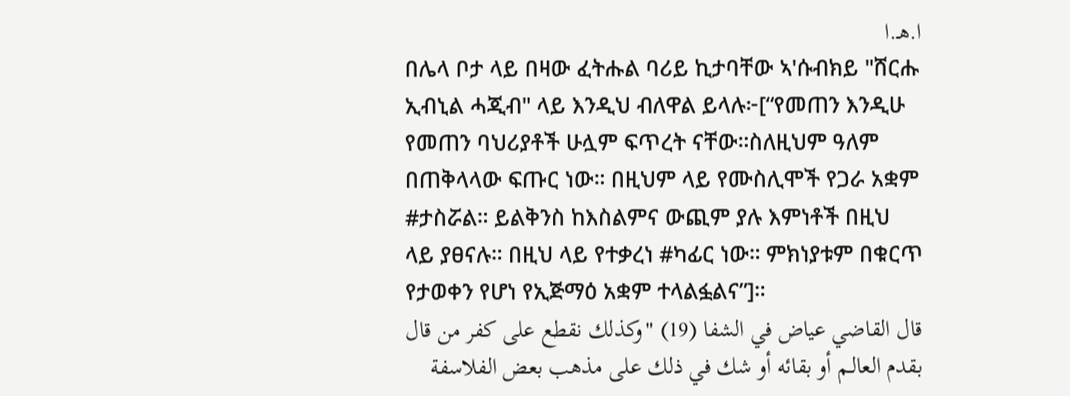ا.هـ.ا
በሌላ ቦታ ላይ በዛው ፈትሑል ባሪይ ኪታባቸው ኣ'ሱብክይ "ሸርሑ ኢብኒል ሓጂብ" ላይ እንዲህ ብለዋል ይላሉ፦[“የመጠን እንዲሁ የመጠን ባህሪያቶች ሁሏም ፍጥረት ናቸው።ስለዚህም ዓለም በጠቅላላው ፍጡር ነው። በዚህም ላይ የሙስሊሞች የጋራ አቋም #ታስሯል። ይልቅንስ ከእስልምና ውጪም ያሉ እምነቶች በዚህ ላይ ያፀናሉ። በዚህ ላይ የተቃረነ #ካፊር ነው። ምክነያቱም በቁርጥ የታወቀን የሆነ የኢጅማዕ አቋም ተላልፏልና”]።
قال القاضي عياض في الشفا (19) "وكذلك نقطع على كفر من قال بقدم العالـم أو بقائه أو شك في ذلك على مذهب بعض الفلاسفة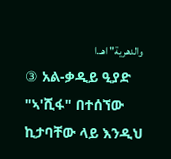والدهرية" اهـ.ا
③ አል-ቃዲይ ዒያድ "ኣ'ሺፋ" በተሰኘው ኪታባቸው ላይ እንዲህ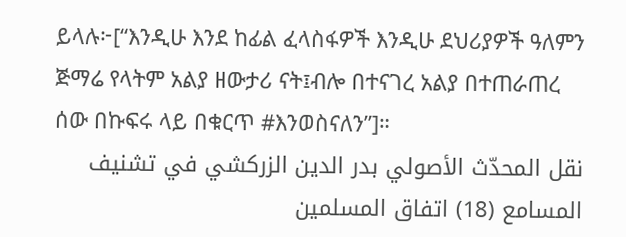ይላሉ፦[“እንዲሁ እንደ ከፊል ፈላስፋዎች እንዲሁ ደህሪያዎች ዓለምን ጅማሬ የላትም አልያ ዘውታሪ ናት፤ብሎ በተናገረ አልያ በተጠራጠረ ሰው በኩፍሩ ላይ በቁርጥ #እንወስናለን”]።
نقل المحدّث الأصولي بدر الدين الزركشي في تشنيف المسامع (18) اتفاق المسلمين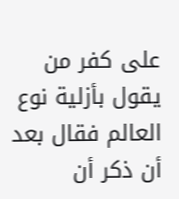على كفر من يقول بأزلية نوع العالم فقال بعد أن ذكر أن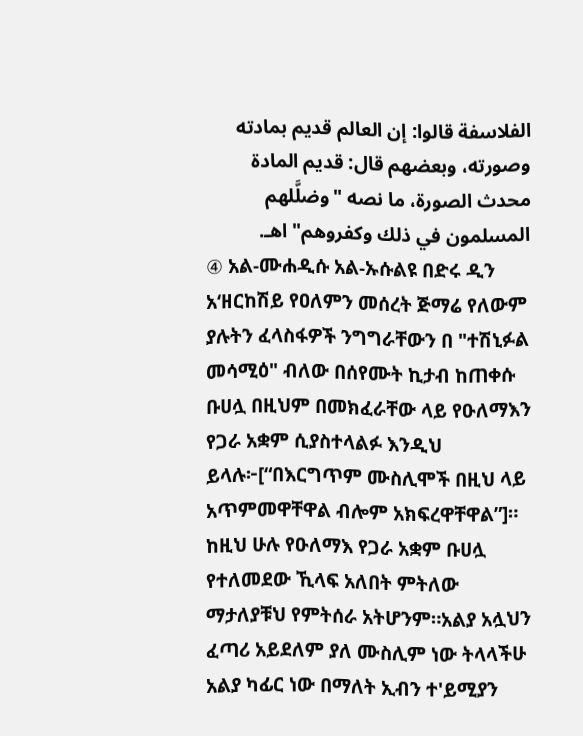الفلاسفة قالوا: إن العالم قديم بمادته وصورته، وبعضهم قال: قديم المادة محدث الصورة، ما نصه "وضلَّلهم المسلمون في ذلك وكفروهم" اهـ.
④ አል-ሙሐዲሱ አል-ኡሱልዩ በድሩ ዲን አ‘ዘርከሽይ የዐለምን መሰረት ጅማሬ የለውም ያሉትን ፈላስፋዎች ንግግራቸውን በ "ተሽኒፉል መሳሚዕ" ብለው በሰየሙት ኪታብ ከጠቀሱ ቡሀሏ በዚህም በመክፈራቸው ላይ የዑለማእን የጋራ አቋም ሲያስተላልፉ እንዲህ ይላሉ፦[“በእርግጥም ሙስሊሞች በዚህ ላይ አጥምመዋቸዋል ብሎም አክፍረዋቸዋል”]።
ከዚህ ሁሉ የዑለማእ የጋራ አቋም ቡሀሏ የተለመደው ኺላፍ አለበት ምትለው ማታለያቹህ የምትሰራ አትሆንም።አልያ አሏህን ፈጣሪ አይደለም ያለ ሙስሊም ነው ትላላችሁ አልያ ካፊር ነው በማለት ኢብን ተ'ይሚያን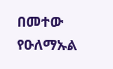በመተው የዑለማኡል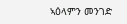ኣዕላምን መንገድ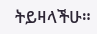ትይዛላችሁ።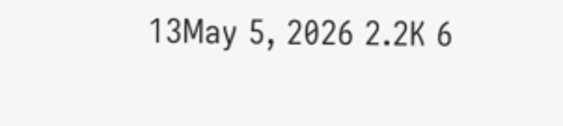13May 5, 2026 2.2K 6